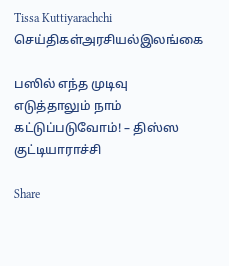Tissa Kuttiyarachchi
செய்திகள்அரசியல்இலங்கை

பஸில் எந்த முடிவு எடுத்தாலும் நாம் கட்டுப்படுவோம்! – திஸ்ஸ குட்டியாராச்சி

Share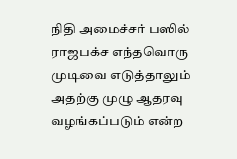நிதி அமைச்சர் பஸில் ராஜபக்ச எந்தவொரு முடிவை எடுத்தாலும் அதற்கு முழு ஆதரவு வழங்கப்படும் என்ற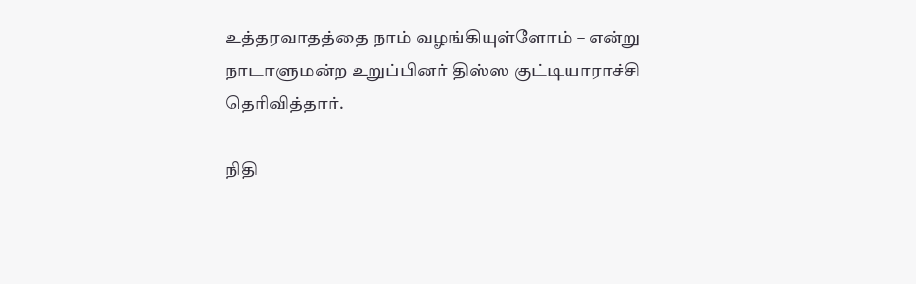உத்தரவாதத்தை நாம் வழங்கியுள்ளோம் – என்று நாடாளுமன்ற உறுப்பினர் திஸ்ஸ குட்டியாராச்சி தெரிவித்தார்.

நிதி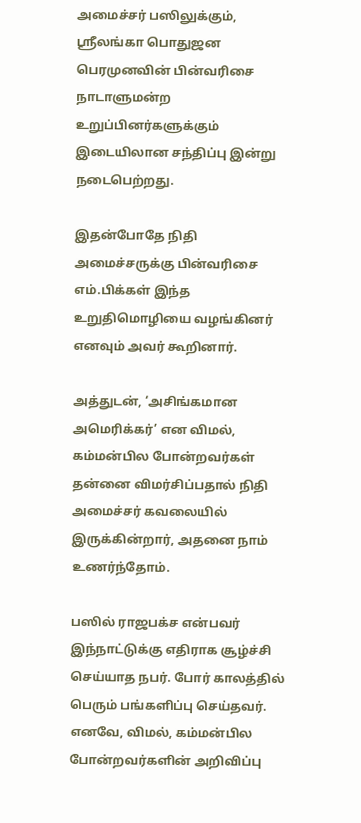அமைச்சர் பஸிலுக்கும், ஶ்ரீலங்கா பொதுஜன பெரமுனவின் பின்வரிசை நாடாளுமன்ற உறுப்பினர்களுக்கும் இடையிலான சந்திப்பு இன்று நடைபெற்றது.

இதன்போதே நிதி அமைச்சருக்கு பின்வரிசை எம்.பிக்கள் இந்த உறுதிமொழியை வழங்கினர் எனவும் அவர் கூறினார்.

அத்துடன், ‘அசிங்கமான அமெரிக்கர்’ என விமல், கம்மன்பில போன்றவர்கள் தன்னை விமர்சிப்பதால் நிதி அமைச்சர் கவலையில் இருக்கின்றார், அதனை நாம் உணர்ந்தோம்.

பஸில் ராஜபக்ச என்பவர் இந்நாட்டுக்கு எதிராக சூழ்ச்சி செய்யாத நபர். போர் காலத்தில் பெரும் பங்களிப்பு செய்தவர். எனவே, விமல், கம்மன்பில போன்றவர்களின் அறிவிப்பு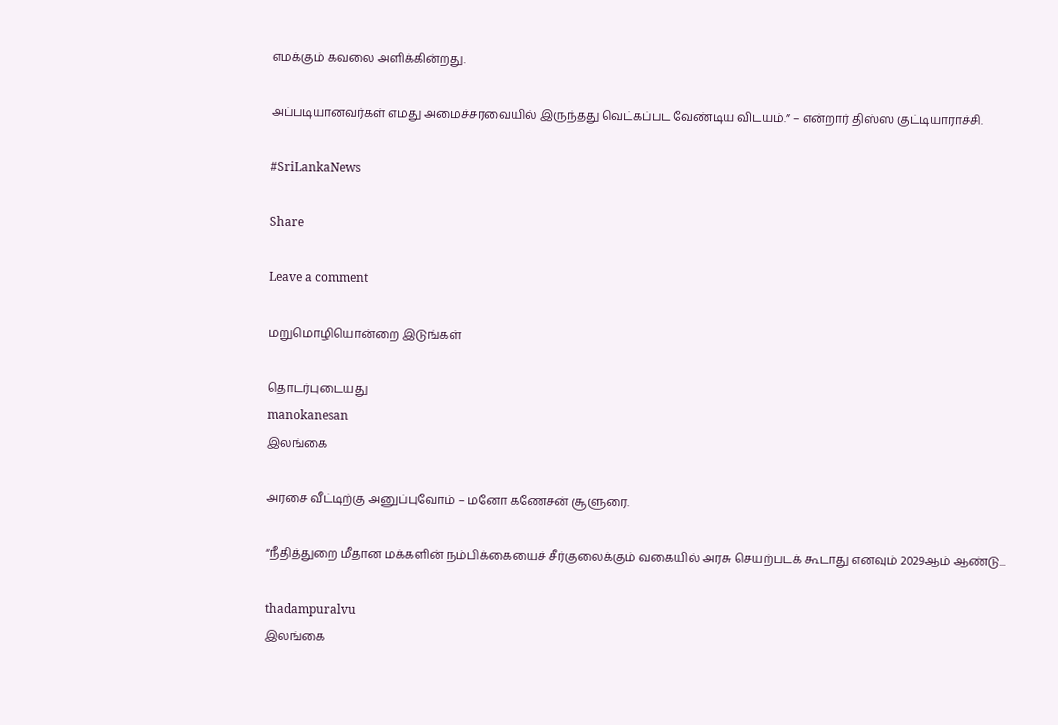எமக்கும் கவலை அளிக்கின்றது.

அப்படியானவர்கள் எமது அமைச்சரவையில் இருந்தது வெட்கப்பட வேண்டிய விடயம்.” – என்றார் திஸ்ஸ குட்டியாராச்சி.

#SriLankaNews

Share

Leave a comment

மறுமொழியொன்றை இடுங்கள்

தொடர்புடையது
manokanesan
இலங்கை

அரசை வீட்டிற்கு அனுப்புவோம் – மனோ கணேசன் சூளுரை.

“நீதித்துறை மீதான மக்களின் நம்பிக்கையைச் சீர்குலைக்கும் வகையில் அரசு செயற்படக் கூடாது எனவும் 2029ஆம் ஆண்டு...

thadampuralvu
இலங்கை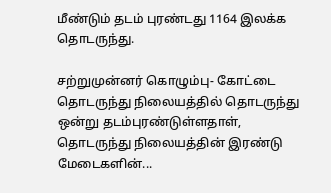மீண்டும் தடம் புரண்டது 1164 இலக்க தொடருந்து.

சற்றுமுன்னர் கொழும்பு- கோட்டை தொடருந்து நிலையத்தில் தொடருந்து ஒன்று தடம்புரண்டுள்ளதாள், தொடருந்து நிலையத்தின் இரண்டு மேடைகளின்...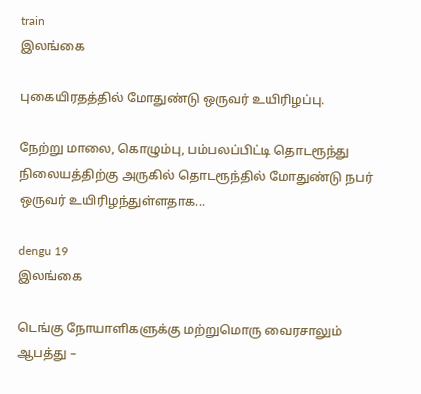train
இலங்கை

புகையிரதத்தில் மோதுண்டு ஒருவர் உயிரிழப்பு.

நேற்று மாலை, கொழும்பு, பம்பலப்பிட்டி தொடரூந்து நிலையத்திற்கு அருகில் தொடரூந்தில் மோதுண்டு நபர் ஒருவர் உயிரிழந்துள்ளதாக...

dengu 19
இலங்கை

டெங்கு நோயாளிகளுக்கு மற்றுமொரு வைரசாலும் ஆபத்து –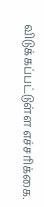விடுக்கப்பட்டுள்ள எச்சரிக்கை.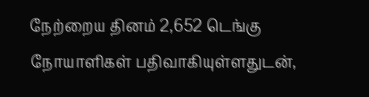நேற்றைய தினம் 2,652 டெங்கு நோயாளிகள் பதிவாகியுள்ளதுடன்,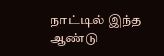நாட்டில் இந்த ஆண்டு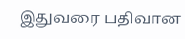இதுவரை பதிவான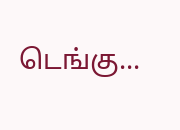டெங்கு...